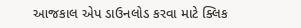આજકાલ એપ ડાઉનલોડ કરવા માટે ક્લિક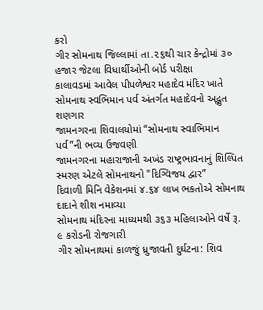કરો
ગીર સોમનાથ જિલ્લામાં તા.૨૬થી ચાર કેન્દ્રોમાં ૩૦ હજાર જેટલા વિધાર્થીઓની બોર્ડ પરીક્ષા
કાલાવડમાં આવેલ પીપળેશ્વર મહાદેવ મંદિર ખાતે સોમનાથ સ્વભિમાન પર્વ અંતર્ગત મહાદેવનો અદ્ભુત શણગાર
જામનગરના શિવાલયોમાં “સોમનાથ સ્વાભિમાન પર્વ”ની ભવ્ય ઉજવણી
જામનગરના મહારાજાની અખંડ રાષ્ટ્રભાવનાનું શિલ્પિત સ્મરણ એટલે સોમનાથનો "દિગ્વિજય દ્વાર”
દિવાળી મિનિ વેકેશનમાં ૪.૬૪ લાખ ભકતોએ સોમનાથ દાદાને શીશ નમાવ્યા
સોમનાથ મંદિરના માધ્યમથી ૩૬૩ મહિલાઓને વર્ષે રૂ. ૯ કરોડની રોજગારી
ગીર સોમનાથમાં કાળજું ધ્રુજાવતી દુર્ઘટના: શિવ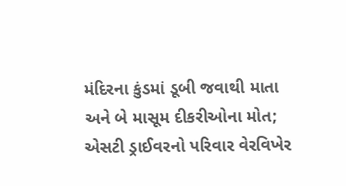મંદિરના કુંડમાં ડૂબી જવાથી માતા અને બે માસૂમ દીકરીઓના મોત; એસટી ડ્રાઈવરનો પરિવાર વેરવિખેર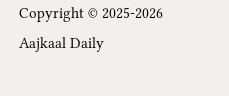Copyright © 2025-2026 Aajkaal Daily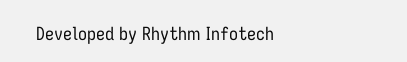Developed by Rhythm Infotech